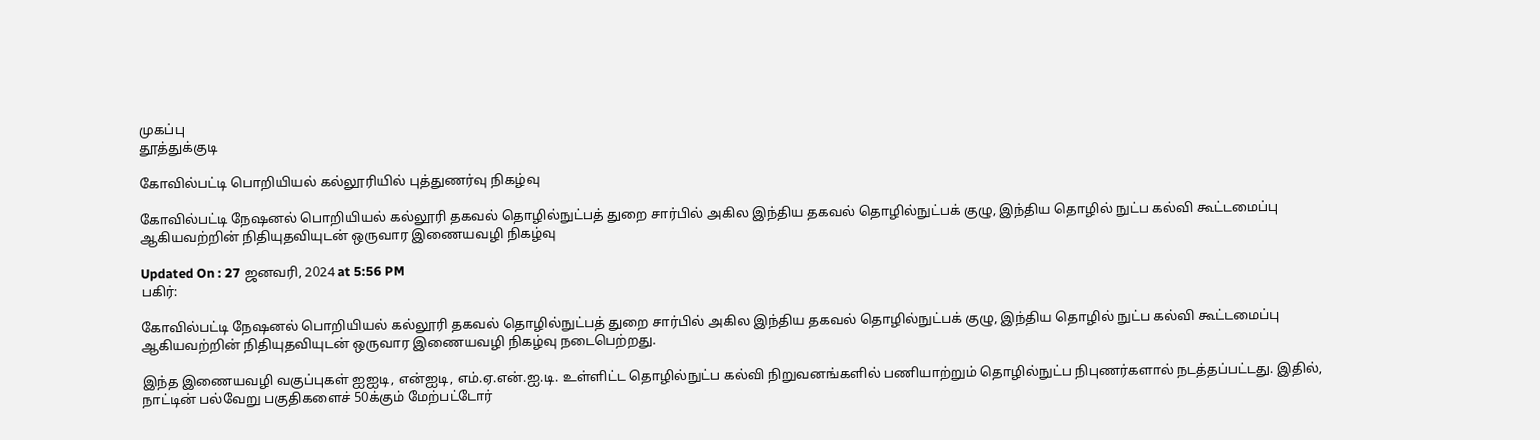முகப்பு
தூத்துக்குடி

கோவில்பட்டி பொறியியல் கல்லூரியில் புத்துணர்வு நிகழ்வு

கோவில்பட்டி நேஷனல் பொறியியல் கல்லூரி தகவல் தொழில்நுட்பத் துறை சார்பில் அகில இந்திய தகவல் தொழில்நுட்பக் குழு, இந்திய தொழில் நுட்ப கல்வி கூட்டமைப்பு ஆகியவற்றின் நிதியுதவியுடன் ஒருவார இணையவழி நிகழ்வு

Updated On : 27 ஜனவரி, 2024 at 5:56 PM
பகிர்:

கோவில்பட்டி நேஷனல் பொறியியல் கல்லூரி தகவல் தொழில்நுட்பத் துறை சார்பில் அகில இந்திய தகவல் தொழில்நுட்பக் குழு, இந்திய தொழில் நுட்ப கல்வி கூட்டமைப்பு ஆகியவற்றின் நிதியுதவியுடன் ஒருவார இணையவழி நிகழ்வு நடைபெற்றது.

இந்த இணையவழி வகுப்புகள் ஐஐடி, என்ஐடி, எம்.ஏ.என்.ஐ.டி. உள்ளிட்ட தொழில்நுட்ப கல்வி நிறுவனங்களில் பணியாற்றும் தொழில்நுட்ப நிபுணர்களால் நடத்தப்பட்டது. இதில், நாட்டின் பல்வேறு பகுதிகளைச் 50க்கும் மேற்பட்டோர்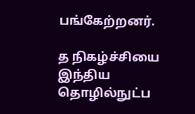பங்கேற்றனர்.

த நிகழ்ச்சியை இந்திய தொழில்நுட்ப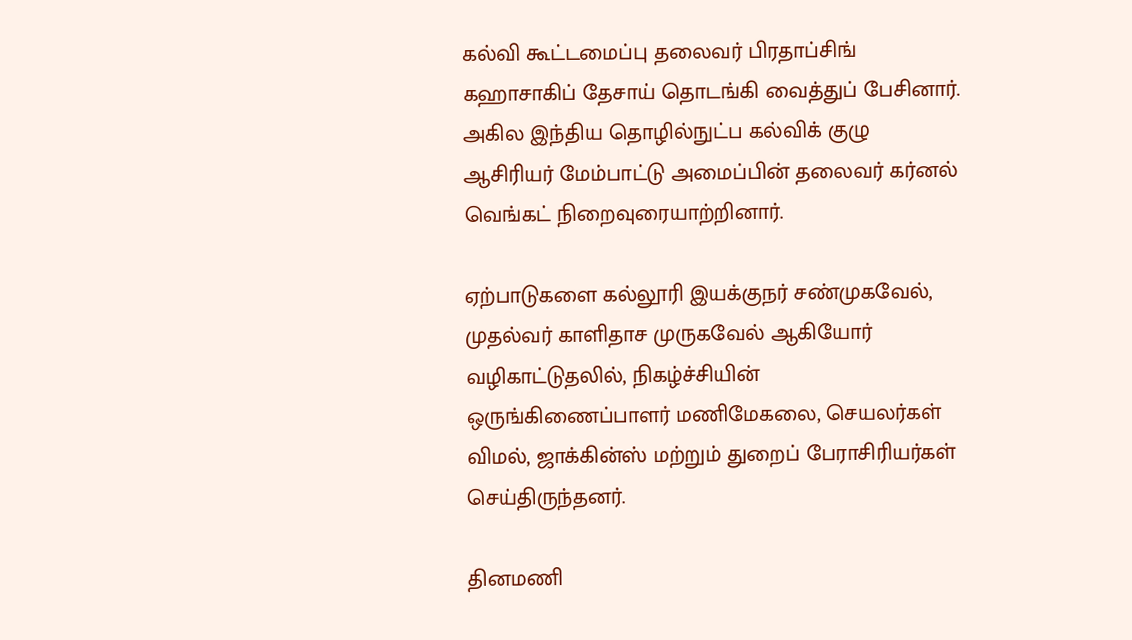கல்வி கூட்டமைப்பு தலைவர் பிரதாப்சிங் கஹாசாகிப் தேசாய் தொடங்கி வைத்துப் பேசினார். அகில இந்திய தொழில்நுட்ப கல்விக் குழு ஆசிரியர் மேம்பாட்டு அமைப்பின் தலைவர் கர்னல் வெங்கட் நிறைவுரையாற்றினார்.

ஏற்பாடுகளை கல்லூரி இயக்குநர் சண்முகவேல், முதல்வர் காளிதாச முருகவேல் ஆகியோர் வழிகாட்டுதலில், நிகழ்ச்சியின் ஒருங்கிணைப்பாளர் மணிமேகலை, செயலர்கள் விமல், ஜாக்கின்ஸ் மற்றும் துறைப் பேராசிரியர்கள் செய்திருந்தனர்.

தினமணி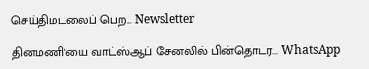செய்திமடலைப் பெற... Newsletter

தினமணி'யை வாட்ஸ்ஆப் சேனலில் பின்தொடர... WhatsApp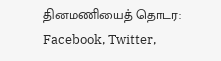தினமணியைத் தொடர: Facebook, Twitter,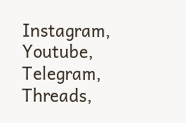Instagram, Youtube, Telegram, Threads,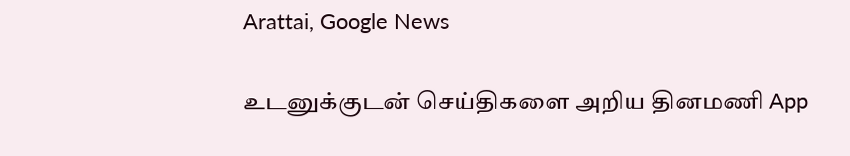Arattai, Google News

உடனுக்குடன் செய்திகளை அறிய தினமணி App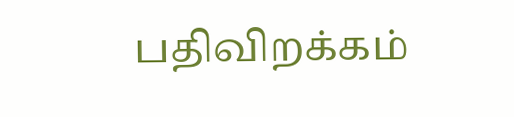பதிவிறக்கம்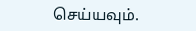செய்யவும்.